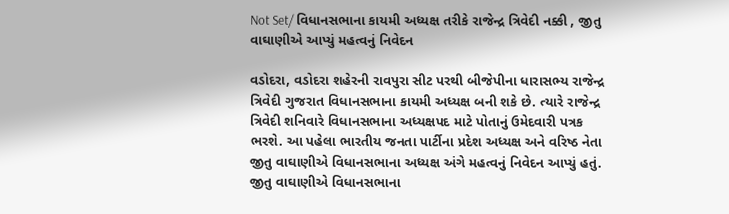Not Set/ વિધાનસભાના કાયમી અધ્યક્ષ તરીકે રાજેન્દ્ર ત્રિવેદી નક્કી , જીતુ વાઘાણીએ આપ્યું મહત્વનું નિવેદન

વડોદરા, વડોદરા શહેરની રાવપુરા સીટ પરથી બીજેપીના ધારાસભ્ય રાજેન્દ્ર ત્રિવેદી ગુજરાત વિધાનસભાના કાયમી અધ્યક્ષ બની શકે છે. ત્યારે રાજેન્દ્ર ત્રિવેદી શનિવારે વિધાનસભાના અધ્યક્ષપદ માટે પોતાનું ઉમેદવારી પત્રક ભરશે. આ પહેલા ભારતીય જનતા પાર્ટીના પ્રદેશ અધ્યક્ષ અને વરિષ્ઠ નેતા જીતુ વાઘાણીએ વિધાનસભાના અધ્યક્ષ અંગે મહત્વનું નિવેદન આપ્યું હતું. જીતુ વાઘાણીએ વિધાનસભાના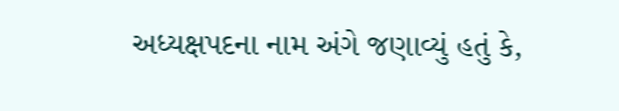અધ્યક્ષપદના નામ અંગે જણાવ્યું હતું કે,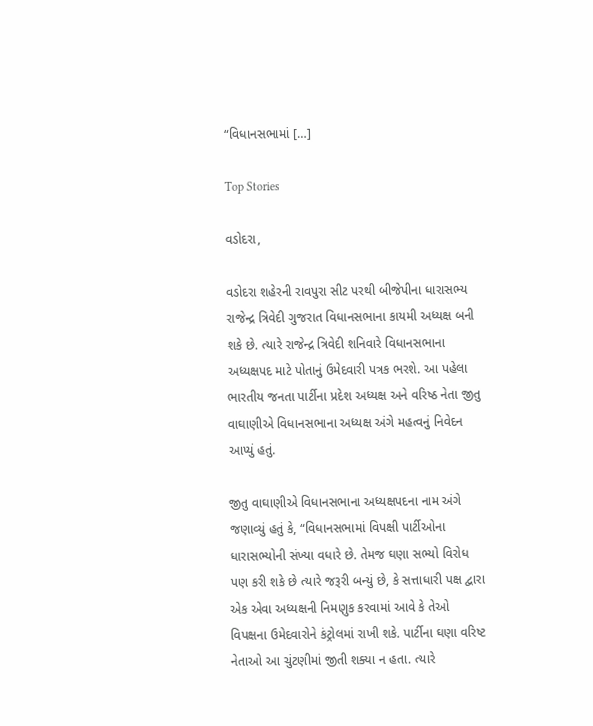“વિધાનસભામાં […]

Top Stories

વડોદરા,

વડોદરા શહેરની રાવપુરા સીટ પરથી બીજેપીના ધારાસભ્ય રાજેન્દ્ર ત્રિવેદી ગુજરાત વિધાનસભાના કાયમી અધ્યક્ષ બની શકે છે. ત્યારે રાજેન્દ્ર ત્રિવેદી શનિવારે વિધાનસભાના અધ્યક્ષપદ માટે પોતાનું ઉમેદવારી પત્રક ભરશે. આ પહેલા ભારતીય જનતા પાર્ટીના પ્રદેશ અધ્યક્ષ અને વરિષ્ઠ નેતા જીતુ વાઘાણીએ વિધાનસભાના અધ્યક્ષ અંગે મહત્વનું નિવેદન આપ્યું હતું.

જીતુ વાઘાણીએ વિધાનસભાના અધ્યક્ષપદના નામ અંગે જણાવ્યું હતું કે, “વિધાનસભામાં વિપક્ષી પાર્ટીઓના ધારાસભ્યોની સંખ્યા વધારે છે. તેમજ ઘણા સભ્યો વિરોધ પણ કરી શકે છે ત્યારે જરૂરી બન્યું છે, કે સત્તાધારી પક્ષ દ્વારા એક એવા અધ્યક્ષની નિમણુક કરવામાં આવે કે તેઓ વિપક્ષના ઉમેદવારોને કંટ્રોલમાં રાખી શકે. પાર્ટીના ઘણા વરિષ્ટ નેતાઓ આ ચુંટણીમાં જીતી શક્યા ન હતા. ત્યારે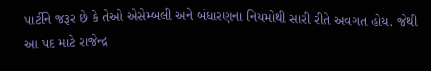પાર્ટીને જરૂર છે કે તેઓ એસેમ્બલી અને બંધારણના નિયમોથી સારી રીતે અવગત હોય. જેથી આ પદ માટે રાજેન્દ્ર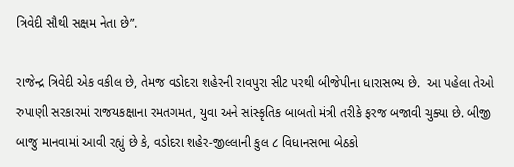ત્રિવેદી સૌથી સક્ષમ નેતા છે”.

રાજેન્દ્ર ત્રિવેદી એક વકીલ છે, તેમજ વડોદરા શહેરની રાવપુરા સીટ પરથી બીજેપીના ધારાસભ્ય છે.  આ પહેલા તેઓ રુપાણી સરકારમાં રાજયકક્ષાના રમતગમત, યુવા અને સાંસ્કૃતિક બાબતો મંત્રી તરીકે ફરજ બજાવી ચુક્યા છે. બીજી બાજુ માનવામાં આવી રહ્યું છે કે, વડોદરા શહેર-જીલ્લાની કુલ ૮ વિધાનસભા બેઠકો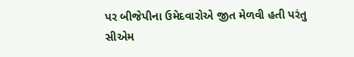પર બીજેપીના ઉમેદવારોએ જીત મેળવી હતી પરંતુ સીએમ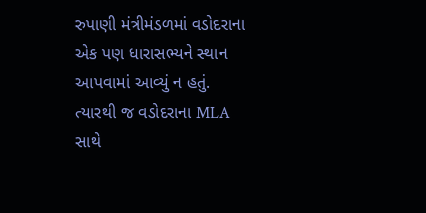રુપાણી મંત્રીમંડળમાં વડોદરાના એક પણ ધારાસભ્યને સ્થાન આપવામાં આવ્યું ન હતું. ત્યારથી જ વડોદરાના MLA સાથે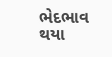ભેદભાવ થયા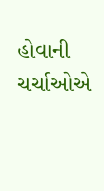હોવાની ચર્ચાઓએ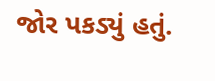જોર પકડ્યું હતું.